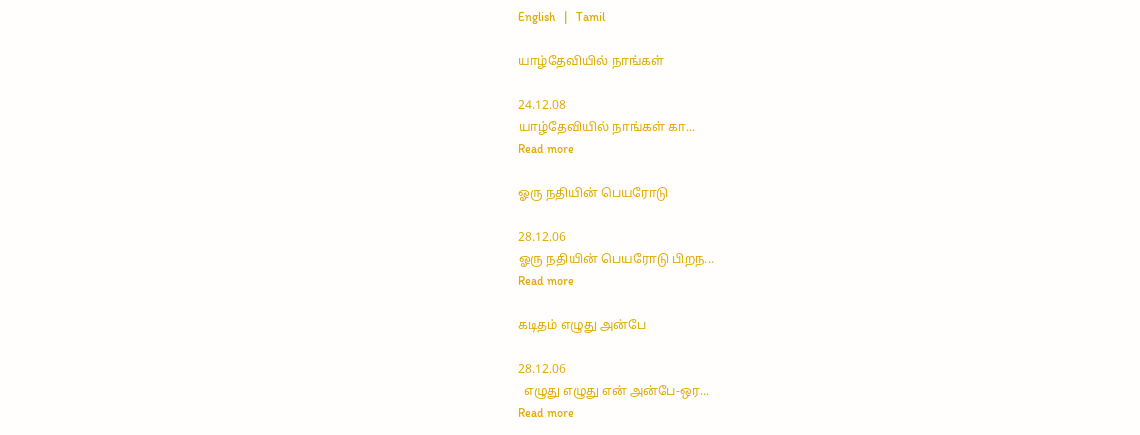English   |   Tamil

யாழ்தேவியில் நாங்கள்

24.12.08
யாழ்தேவியில் நாங்கள் கா...
Read more

ஓரு நதியின் பெயரோடு

28.12.06
ஓரு நதியின் பெயரோடு பிறந...
Read more

கடிதம் எழுது அன்பே

28.12.06
  எழுது எழுது என் அன்பே-ஒர...
Read more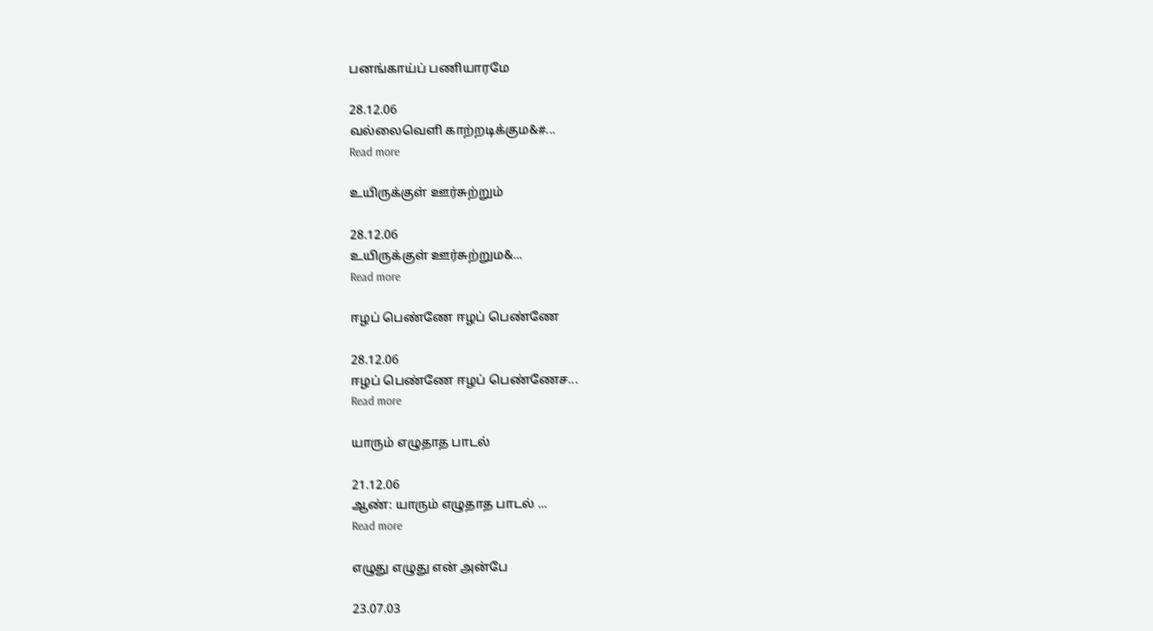பனங்காய்ப் பணியாரமே

28.12.06
வல்லைவெளி காற்றடிக்கும&#...
Read more

உயிருக்குள் ஊர்சுற்றும்

28.12.06
உயிருக்குள் ஊர்சுற்றும&...
Read more

ஈழப் பெண்ணே ஈழப் பெண்ணே

28.12.06
ஈழப் பெண்ணே ஈழப் பெண்ணேச...
Read more

யாரும் எழுதாத பாடல்

21.12.06
ஆண்: யாரும் எழுதாத பாடல் ...
Read more

எழுது எழுது என் அன்பே

23.07.03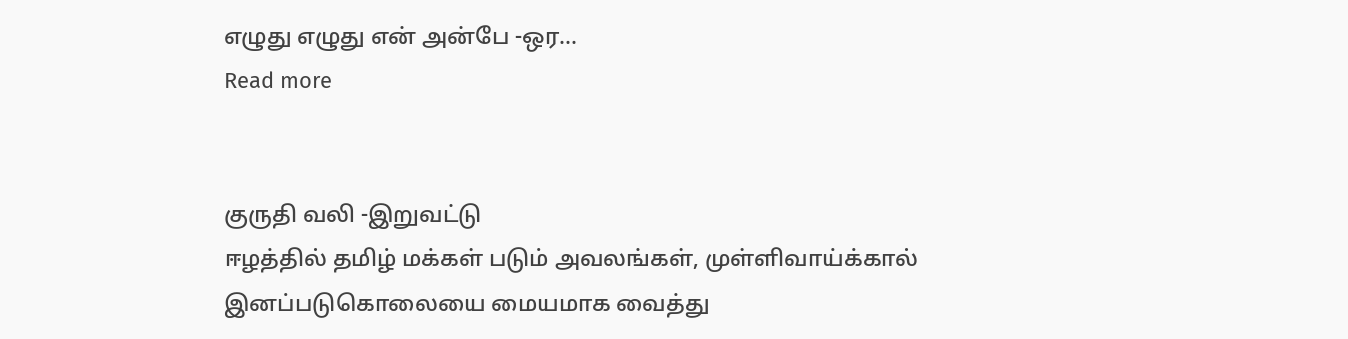எழுது எழுது என் அன்பே -ஒர...
Read more


குருதி வலி -இறுவட்டு
ஈழத்தில் தமிழ் மக்கள் படும் அவலங்கள், முள்ளிவாய்க்கால் இனப்படுகொலையை மையமாக வைத்து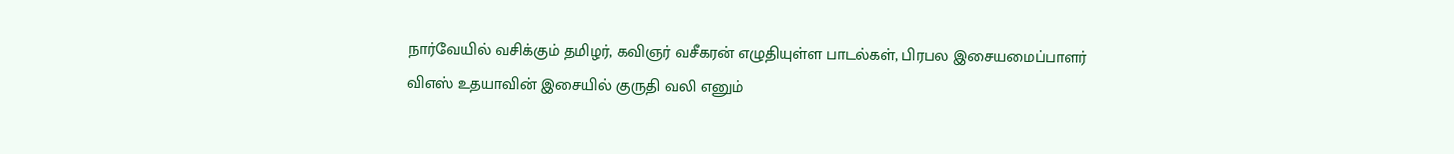நார்வேயில் வசிக்கும் தமிழர், கவிஞர் வசீகரன் எழுதியுள்ள பாடல்கள், பிரபல இசையமைப்பாளர் விஎஸ் உதயாவின் இசையில் குருதி வலி எனும்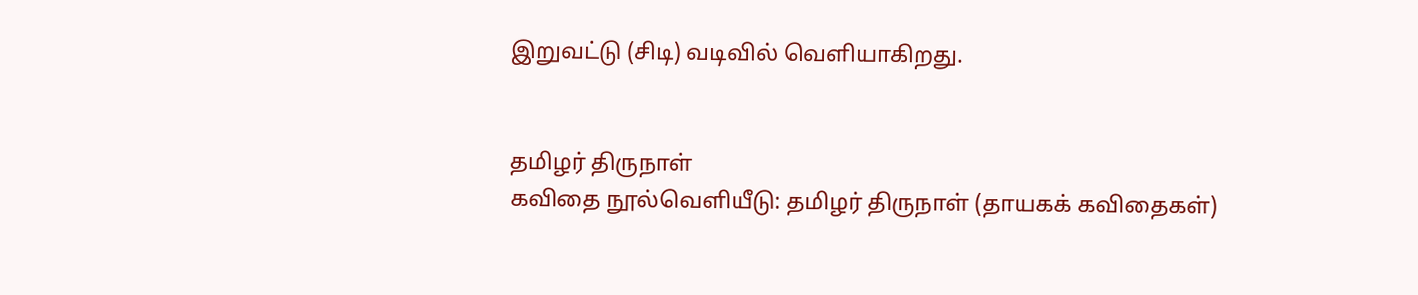இறுவட்டு (சிடி) வடிவில் வெளியாகிறது.


தமிழர் திருநாள்
கவிதை நூல்வெளியீடு: தமிழர் திருநாள் (தாயகக் கவிதைகள்)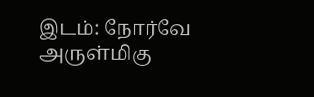இடம்: நோர்வே அருள்மிகு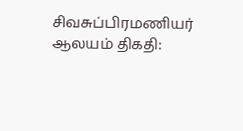சிவசுப்பிரமணியர் ஆலயம் திகதி: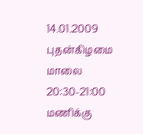14.01.2009 புதன்கிழமை மாலை 20:30-21:00 மணிக்கு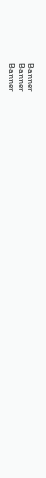Banner
Banner
Banner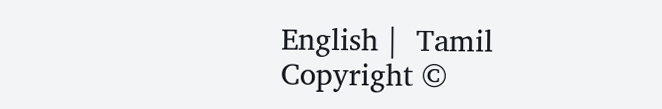English |  Tamil
Copyright ©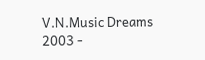V.N.Music Dreams 2003 -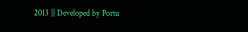2013 || Developed by Portu